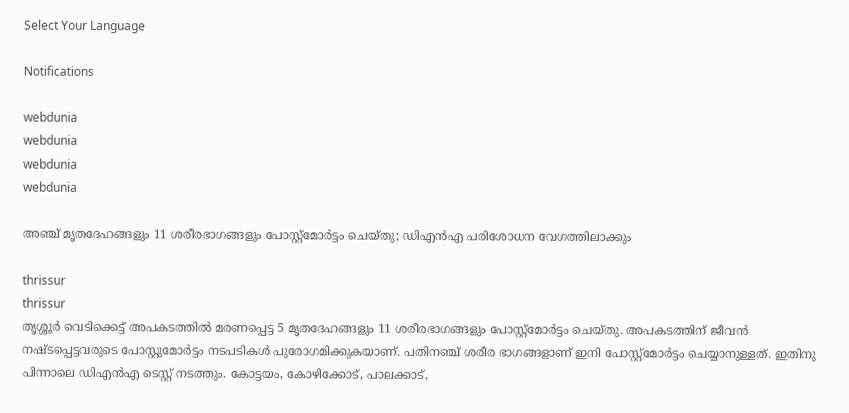Select Your Language

Notifications

webdunia
webdunia
webdunia
webdunia

അഞ്ച് മൃതദേഹങ്ങളും 11 ശരീരഭാഗങ്ങളും പോസ്റ്റ്‌മോര്‍ട്ടം ചെയ്തു; ഡിഎന്‍എ പരിശോധന വേഗത്തിലാക്കും

thrissur
thrissur
തൃശ്ശൂര്‍ വെടിക്കെട്ട് അപകടത്തില്‍ മരണപ്പെട്ട 5 മൃതദേഹങ്ങളും 11 ശരീരഭാഗങ്ങളും പോസ്റ്റ്‌മോര്‍ട്ടം ചെയ്തു. അപകടത്തിന് ജീവന്‍ നഷ്ടപ്പെട്ടവരുടെ പോസ്റ്റുമോര്‍ട്ടം നടപടികള്‍ പുരോഗമിക്കുകയാണ്. പതിനഞ്ച് ശരീര ഭാഗങ്ങളാണ് ഇനി പോസ്റ്റ്‌മോര്‍ട്ടം ചെയ്യാനുള്ളത്. ഇതിനു പിന്നാലെ ഡിഎന്‍എ ടെസ്റ്റ് നടത്തും. കോട്ടയം, കോഴിക്കോട്, പാലക്കാട്,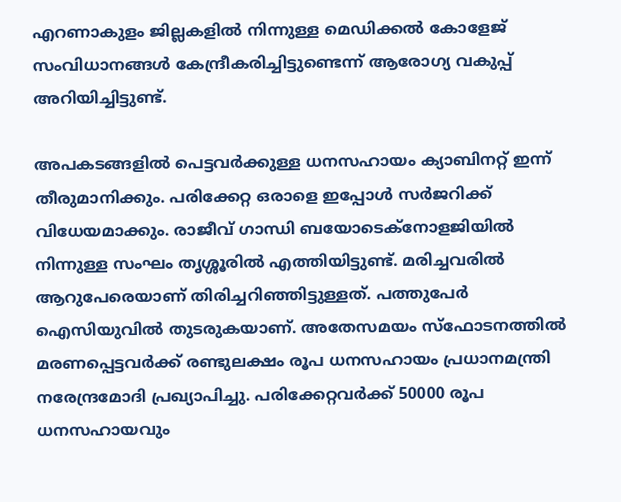എറണാകുളം ജില്ലകളില്‍ നിന്നുള്ള മെഡിക്കല്‍ കോളേജ് സംവിധാനങ്ങള്‍ കേന്ദ്രീകരിച്ചിട്ടുണ്ടെന്ന് ആരോഗ്യ വകുപ്പ് അറിയിച്ചിട്ടുണ്ട്.

അപകടങ്ങളില്‍ പെട്ടവര്‍ക്കുള്ള ധനസഹായം ക്യാബിനറ്റ് ഇന്ന് തീരുമാനിക്കും. പരിക്കേറ്റ ഒരാളെ ഇപ്പോള്‍ സര്‍ജറിക്ക് വിധേയമാക്കും. രാജീവ് ഗാന്ധി ബയോടെക്‌നോളജിയില്‍ നിന്നുള്ള സംഘം തൃശ്ശൂരില്‍ എത്തിയിട്ടുണ്ട്. മരിച്ചവരില്‍ ആറുപേരെയാണ് തിരിച്ചറിഞ്ഞിട്ടുള്ളത്. പത്തുപേര്‍ ഐസിയുവില്‍ തുടരുകയാണ്. അതേസമയം സ്‌ഫോടനത്തില്‍ മരണപ്പെട്ടവര്‍ക്ക് രണ്ടുലക്ഷം രൂപ ധനസഹായം പ്രധാനമന്ത്രി നരേന്ദ്രമോദി പ്രഖ്യാപിച്ചു. പരിക്കേറ്റവര്‍ക്ക് 50000 രൂപ ധനസഹായവും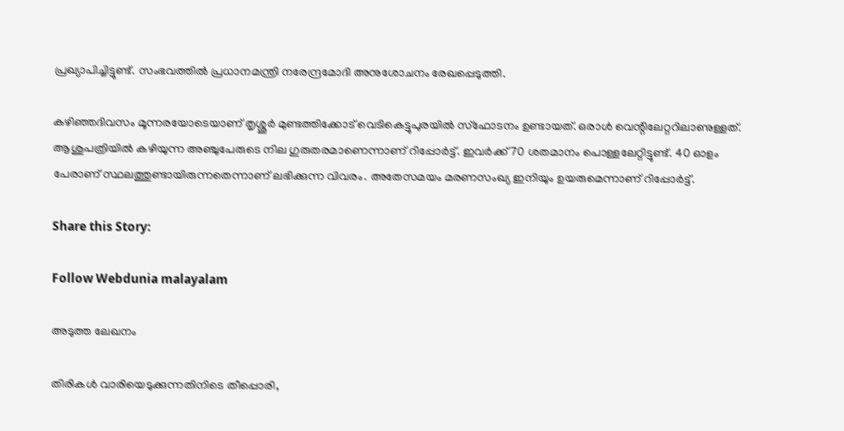പ്രഖ്യാപിച്ചിട്ടുണ്ട്. സംഭവത്തില്‍ പ്രധാനമന്ത്രി നരേന്ദ്രമോദി അനുശോചനം രേഖപ്പെടുത്തി.

കഴിഞ്ഞദിവസം മൂന്നരയോടെയാണ് തൃശ്ശൂര്‍ മുണ്ടത്തിക്കോട് വെടികെട്ടുപുരയില്‍ സ്‌ഫോടനം ഉണ്ടായത്. ഒരാള്‍ വെന്റിലേറ്ററിലാണുള്ളത്. ആശുപത്രിയില്‍ കഴിയുന്ന അഞ്ചുപേരുടെ നില ഗുരുതരമാണെന്നാണ് റിപ്പോര്‍ട്ട്. ഇവര്‍ക്ക് 70 ശതമാനം പൊള്ളലേറ്റിട്ടുണ്ട്. 40 ഓളം പേരാണ് സ്ഥലത്തുണ്ടായിരുന്നതെന്നാണ് ലഭിക്കുന്ന വിവരം. അതേസമയം മരണസംഖ്യ ഇനിയും ഉയരുമെന്നാണ് റിപ്പോര്‍ട്ട്.

Share this Story:

Follow Webdunia malayalam

അടുത്ത ലേഖനം

തിരികൾ വാരിയെടുക്കുന്നതിനിടെ തീപ്പൊരി,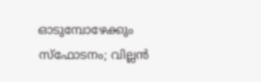ഓടുമ്പോഴേക്കും സ്‌ഫോടനം; വില്ലൻ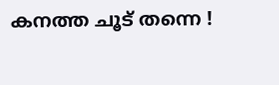കനത്ത ചൂട് തന്നെ !